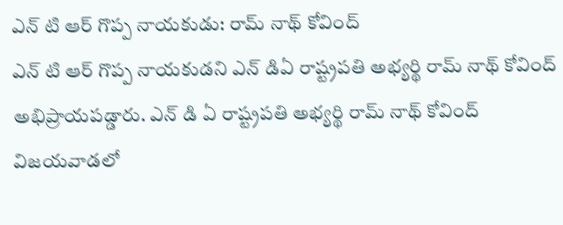ఎన్ టి ఆర్ గొప్ప నాయకుడు: రామ్ నాథ్ కోవింద్
ఎన్ టి ఆర్ గొప్ప నాయకుడని ఎన్ డిఏ రాష్ట్రపతి అభ్యర్థి రామ్ నాథ్ కోవింద్ అభిప్రాయపడ్డారు. ఎన్ డి ఏ రాష్ట్రపతి అభ్యర్థి రామ్ నాథ్ కోవింద్ విజయవాడలో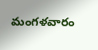మంగళవారం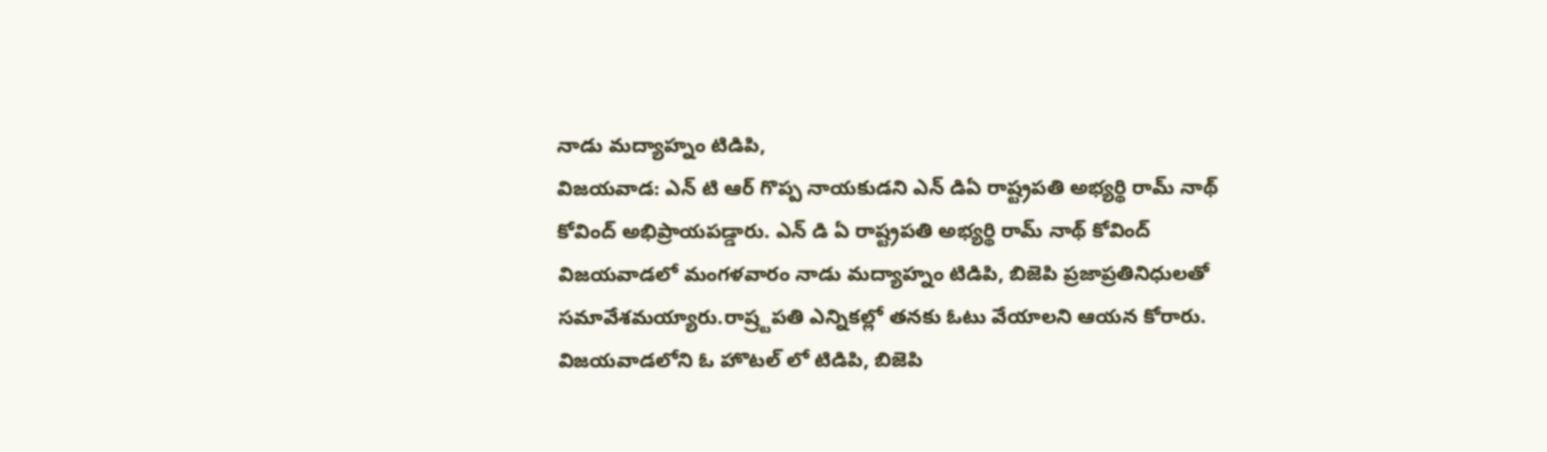నాడు మద్యాహ్నం టిడిపి,
విజయవాడ: ఎన్ టి ఆర్ గొప్ప నాయకుడని ఎన్ డిఏ రాష్ట్రపతి అభ్యర్థి రామ్ నాథ్ కోవింద్ అభిప్రాయపడ్డారు. ఎన్ డి ఏ రాష్ట్రపతి అభ్యర్థి రామ్ నాథ్ కోవింద్ విజయవాడలో మంగళవారం నాడు మద్యాహ్నం టిడిపి, బిజెపి ప్రజాప్రతినిధులతో సమావేశమయ్యారు.రాష్ర్టపతి ఎన్నికల్లో తనకు ఓటు వేయాలని ఆయన కోరారు.
విజయవాడలోని ఓ హొటల్ లో టిడిపి, బిజెపి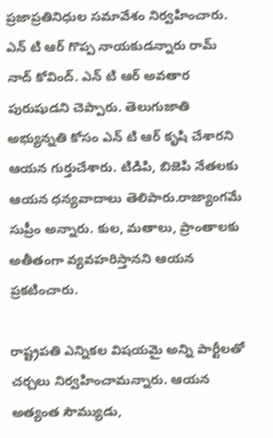ప్రజాప్రతినిధుల సమావేశం నిర్వహించారు. ఎన్ టి ఆర్ గొప్ప నాయకుడన్నారు రామ్ నాద్ కోవింద్. ఎన్ టి ఆర్ అవతార పురుషుడని చెప్పారు. తెలుగుజాతి అభ్యున్నతి కోసం ఎన్ టి ఆర్ కృషి చేశారని ఆయన గుర్తుచేశారు. టిడిపి, బిజెపి నేతలకు ఆయన ధన్యవాదాలు తెలిపారు.రాజ్యాంగమే సుప్రీం అన్నారు. కుల, మతాలు, ప్రాంతాలకు అతీతంగా వ్యవహరిస్తానని ఆయన ప్రకటించారు.

రాష్ట్రపతి ఎన్నికల విషయమై అన్ని పార్టీలతో చర్చలు నిర్వహించామన్నారు. ఆయన అత్యంత సౌమ్యుడు,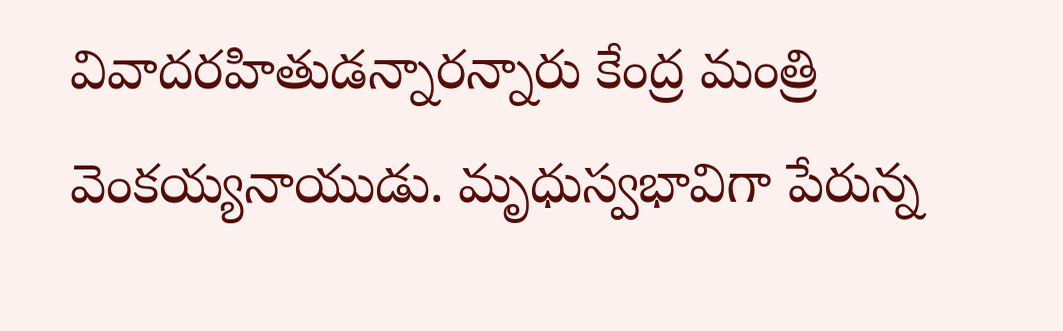వివాదరహితుడన్నారన్నారు కేంద్ర మంత్రి వెంకయ్యనాయుడు. మృధుస్వభావిగా పేరున్న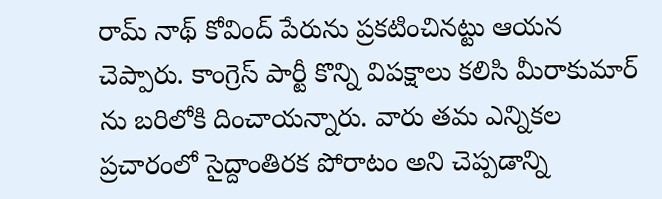రామ్ నాథ్ కోవింద్ పేరును ప్రకటించినట్టు ఆయన చెప్పారు. కాంగ్రెస్ పార్టీ కొన్ని విపక్షాలు కలిసి మీరాకుమార్ ను బరిలోకి దించాయన్నారు. వారు తమ ఎన్నికల ప్రచారంలో సైద్దాంతిరక పోరాటం అని చెప్పడాన్ని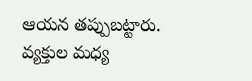ఆయన తప్పుబట్టారు. వ్యక్తుల మధ్య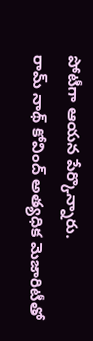పోటీగా ఆయన పేర్కొన్నారు.
రామ్ నాథ్ కోవింద్ అత్యధిక మెజారిటీతో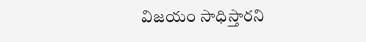విజయం సాధిస్తారని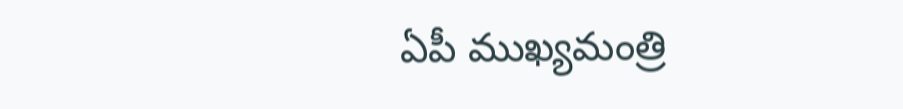ఏపీ ముఖ్యమంత్రి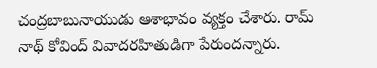చంద్రబాబునాయుడు ఆశాభావం వ్యక్తం చేశారు. రామ్ నాథ్ కోవింద్ వివాదరహితుడిగా పేరుందన్నారు.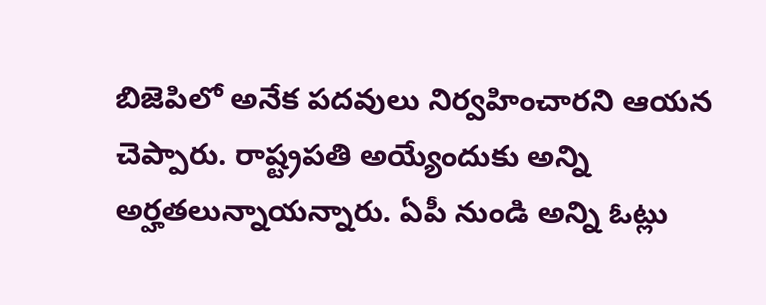బిజెపిలో అనేక పదవులు నిర్వహించారని ఆయన చెప్పారు. రాష్ట్రపతి అయ్యేందుకు అన్ని అర్హతలున్నాయన్నారు. ఏపీ నుండి అన్ని ఓట్లు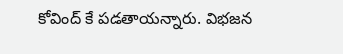కోవింద్ కే పడతాయన్నారు. విభజన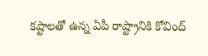కష్టాలతో ఉన్న ఏపీ రాష్ట్రానికి కోవింద్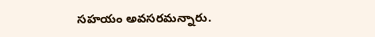సహయం అవసరమన్నారు.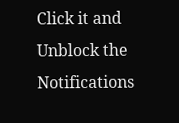Click it and Unblock the Notifications